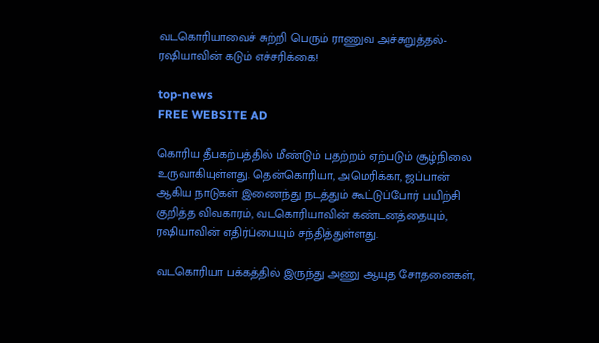வடகொரியாவைச் சுற்றி பெரும் ராணுவ அச்சுறுத்தல்-ரஷியாவின் கடும் எச்சரிக்கை!

top-news
FREE WEBSITE AD

கொரிய தீபகற்பத்தில் மீண்டும் பதற்றம் ஏற்படும் சூழ்நிலை உருவாகியுள்ளது. தென்கொரியா, அமெரிக்கா, ஜப்பான் ஆகிய நாடுகள் இணைந்து நடத்தும் கூட்டுப்போர் பயிற்சி குறித்த விவகாரம், வடகொரியாவின் கண்டனத்தையும், ரஷியாவின் எதிர்ப்பையும் சந்தித்துள்ளது.

வடகொரியா பக்கத்தில் இருந்து அணு ஆயுத சோதனைகள்,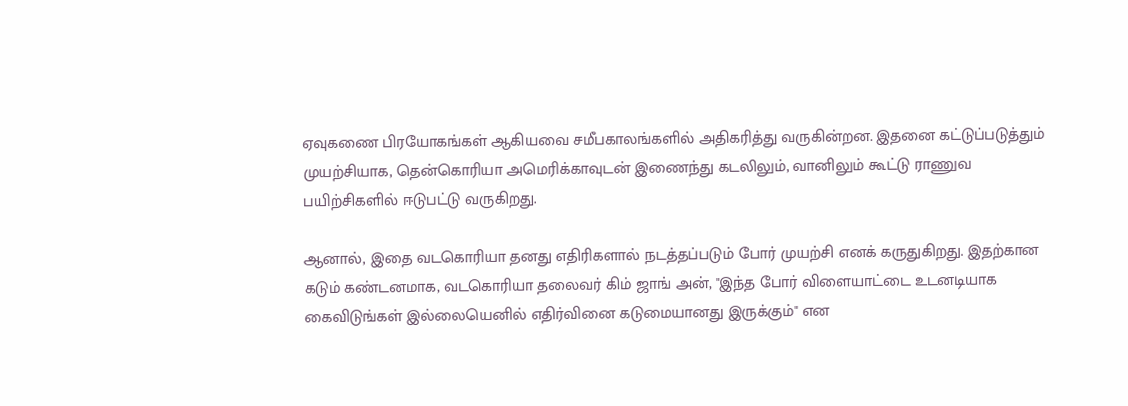ஏவுகணை பிரயோகங்கள் ஆகியவை சமீபகாலங்களில் அதிகரித்து வருகின்றன. இதனை கட்டுப்படுத்தும் முயற்சியாக, தென்கொரியா அமெரிக்காவுடன் இணைந்து கடலிலும், வானிலும் கூட்டு ராணுவ பயிற்சிகளில் ஈடுபட்டு வருகிறது.

ஆனால், இதை வடகொரியா தனது எதிரிகளால் நடத்தப்படும் போர் முயற்சி எனக் கருதுகிறது. இதற்கான கடும் கண்டனமாக, வடகொரியா தலைவர் கிம் ஜாங் அன், "இந்த போர் விளையாட்டை உடனடியாக கைவிடுங்கள் இல்லையெனில் எதிர்வினை கடுமையானது இருக்கும்" என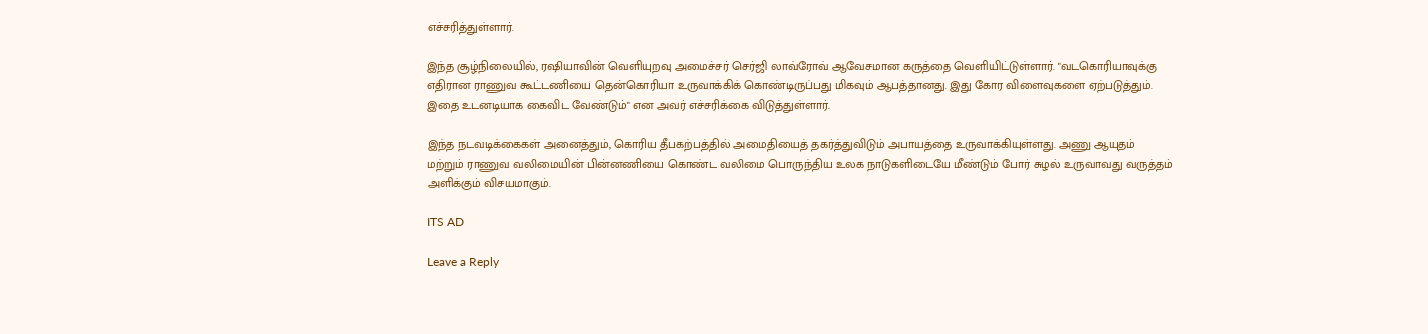எச்சரித்துள்ளார்.

இந்த சூழ்நிலையில், ரஷியாவின் வெளியுறவு அமைச்சர் செர்ஜி லாவ்ரோவ் ஆவேசமான கருத்தை வெளியிட்டுள்ளார். "வடகொரியாவுக்கு எதிரான ராணுவ கூட்டணியை தென்கொரியா உருவாக்கிக் கொண்டிருப்பது மிகவும் ஆபத்தானது. இது கோர விளைவுகளை ஏற்படுத்தும். இதை உடனடியாக கைவிட வேண்டும்" என அவர் எச்சரிக்கை விடுத்துள்ளார்.

இந்த நடவடிக்கைகள் அனைத்தும், கொரிய தீபகற்பத்தில் அமைதியைத் தகர்த்துவிடும் அபாயத்தை உருவாக்கியுள்ளது. அணு ஆயுதம் மற்றும் ராணுவ வலிமையின் பின்னணியை கொண்ட வலிமை பொருந்திய உலக நாடுகளிடையே மீண்டும் போர் சுழல் உருவாவது வருத்தம் அளிக்கும் விசயமாகும்.

ITS AD

Leave a Reply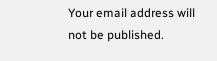Your email address will not be published.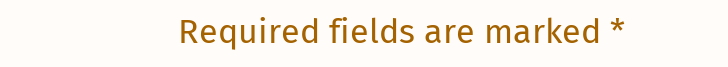Required fields are marked *